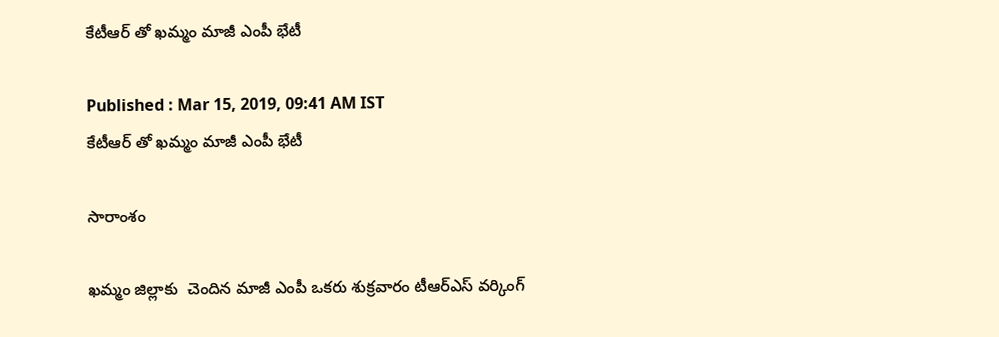కేటీఆర్ తో ఖమ్మం మాజీ ఎంపీ భేటీ

Published : Mar 15, 2019, 09:41 AM IST
కేటీఆర్ తో ఖమ్మం మాజీ ఎంపీ భేటీ

సారాంశం

ఖమ్మం జిల్లాకు  చెందిన మాజీ ఎంపీ ఒకరు శుక్రవారం టీఆర్ఎస్ వర్కింగ్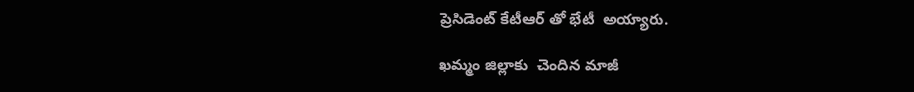ప్రెసిడెంట్ కేటీఆర్ తో భేటీ  అయ్యారు.

ఖమ్మం జిల్లాకు  చెందిన మాజీ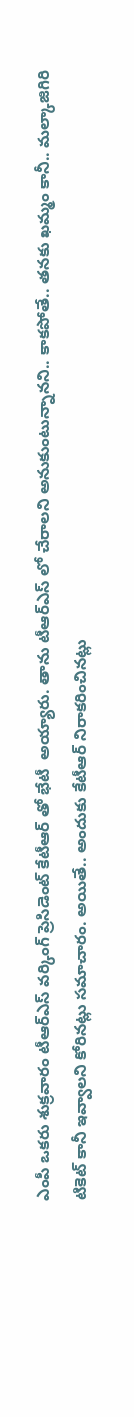ఎంపీ ఒకరు శుక్రవారం టీఆర్ఎస్ వర్కింగ్ ప్రెసిడెంట్ కేటీఆర్ తో భేటీ  అయ్యారు. తాను టీఆర్ఎస్ లో చేరాలని అనుకుంటున్నానని.. కాకపోతే.. తనకు ఖమ్మం కానీ.. మల్కాజిగిరి టికెట్ కానీ ఇవ్వాలని కోరినట్లు సమాచారం. అయితే.. అందుకు కేటీఆర్ నిరాకరించినట్లు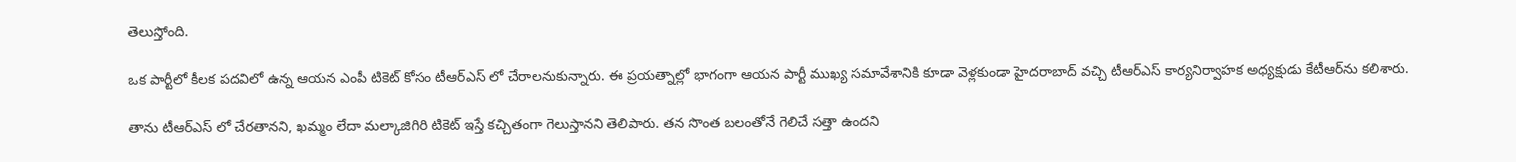తెలుస్తోంది.

ఒక పార్టీలో కీలక పదవిలో ఉన్న ఆయన ఎంపీ టికెట్‌ కోసం టీఆర్ఎస్ లో చేరాలనుకున్నారు. ఈ ప్రయత్నాల్లో భాగంగా ఆయన పార్టీ ముఖ్య సమావేశానికి కూడా వెళ్లకుండా హైదరాబాద్‌ వచ్చి టీఆర్ఎస్ కార్యనిర్వాహక అధ్యక్షుడు కేటీఆర్‌ను కలిశారు.

తాను టీఆర్ఎస్ లో చేరతానని, ఖమ్మం లేదా మల్కాజిగిరి టికెట్‌ ఇస్తే కచ్చితంగా గెలుస్తానని తెలిపారు. తన సొంత బలంతోనే గెలిచే సత్తా ఉందని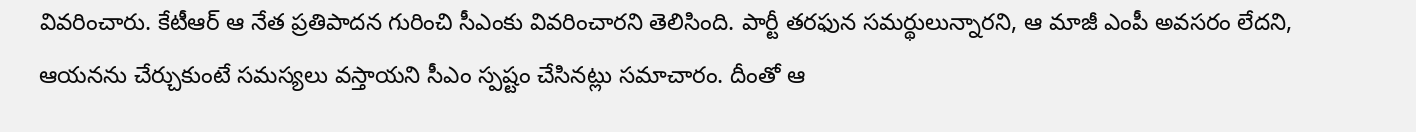వివరించారు. కేటీఆర్‌ ఆ నేత ప్రతిపాదన గురించి సీఎంకు వివరించారని తెలిసింది. పార్టీ తరఫున సమర్థులున్నారని, ఆ మాజీ ఎంపీ అవసరం లేదని, ఆయనను చేర్చుకుంటే సమస్యలు వస్తాయని సీఎం స్పష్టం చేసినట్లు సమాచారం. దీంతో ఆ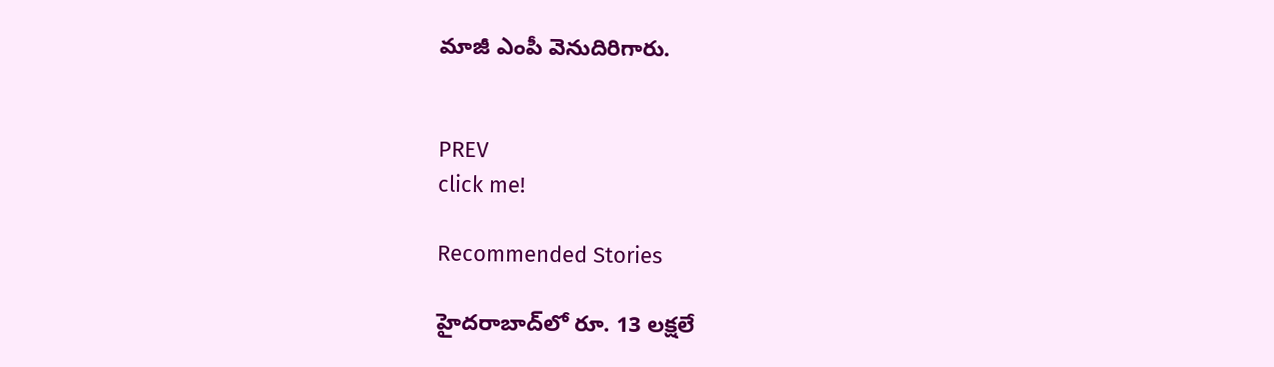మాజీ ఎంపీ వెనుదిరిగారు.


PREV
click me!

Recommended Stories

హైదరాబాద్‌లో రూ. 13 ల‌క్ష‌లే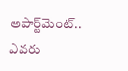అపార్ట్‌మెంట్‌.. ఎవ‌రు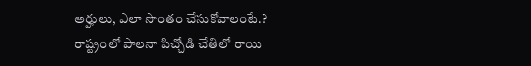అర్హులు, ఎలా సొంతం చేసుకోవాలంటే.?
రాష్ట్రంలో పాలనా పిచ్చోడి చేతిలో రాయి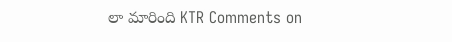లా మారింది KTR Comments on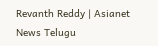Revanth Reddy | Asianet News Telugu